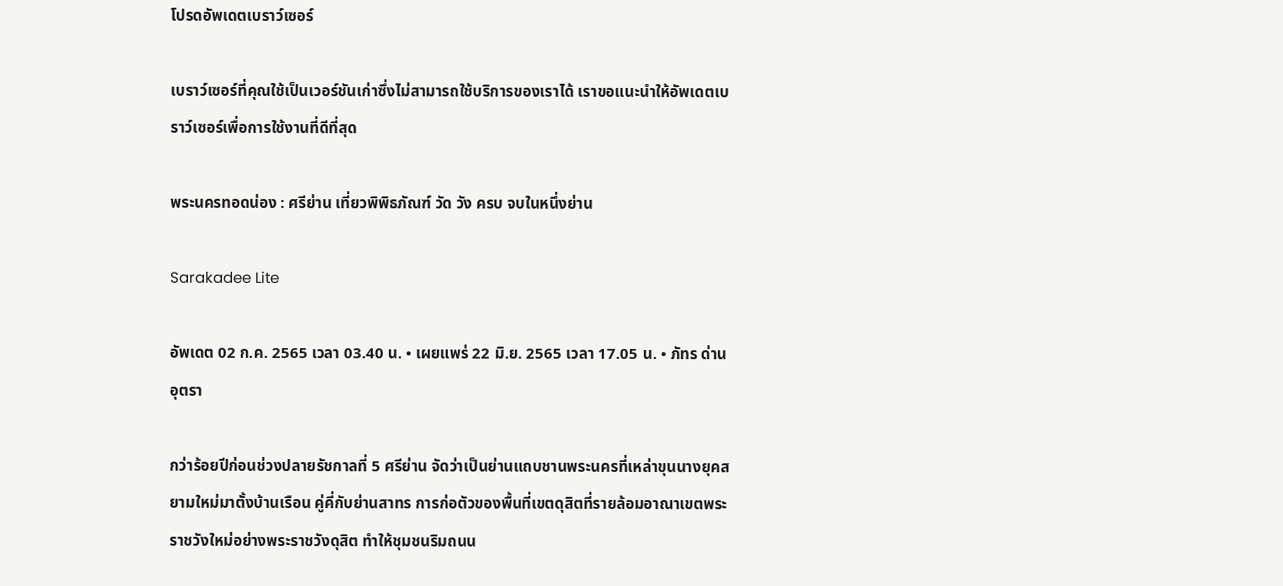โปรดอัพเดตเบราว์เซอร์

เบราว์เซอร์ที่คุณใช้เป็นเวอร์ชันเก่าซึ่งไม่สามารถใช้บริการของเราได้ เราขอแนะนำให้อัพเดตเบราว์เซอร์เพื่อการใช้งานที่ดีที่สุด

พระนครทอดน่อง : ศรีย่าน เที่ยวพิพิธภัณฑ์ วัด วัง ครบ จบในหนึ่งย่าน

Sarakadee Lite

อัพเดต 02 ก.ค. 2565 เวลา 03.40 น. • เผยแพร่ 22 มิ.ย. 2565 เวลา 17.05 น. • ภัทร ด่านอุตรา

กว่าร้อยปีก่อนช่วงปลายรัชกาลที่ 5 ศรีย่าน จัดว่าเป็นย่านแถบชานพระนครที่เหล่าขุนนางยุคสยามใหม่มาตั้งบ้านเรือน คู่คี่กับย่านสาทร การก่อตัวของพื้นที่เขตดุสิตที่รายล้อมอาณาเขตพระราชวังใหม่อย่างพระราชวังดุสิต ทำให้ชุมชนริมถนน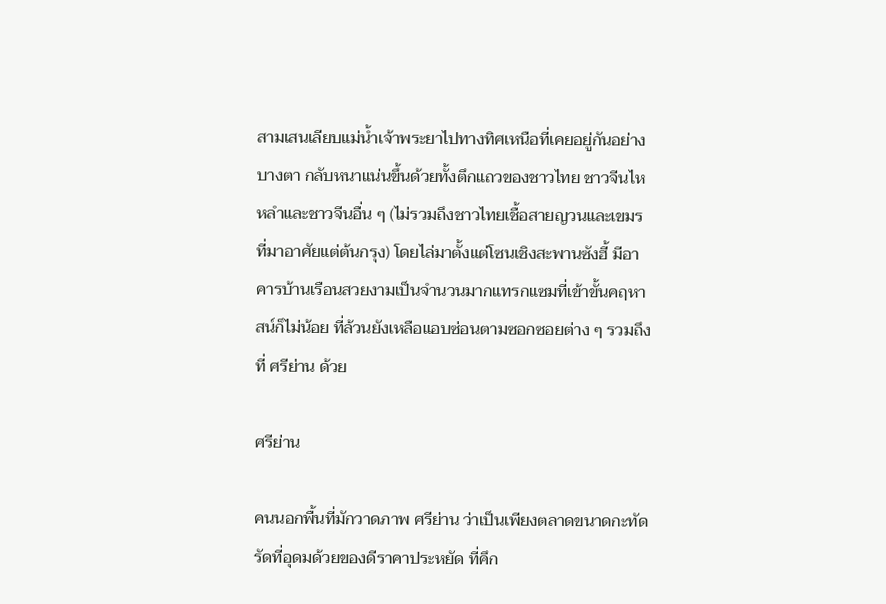สามเสนเลียบแม่น้ำเจ้าพระยาไปทางทิศเหนือที่เคยอยู่กันอย่างบางตา กลับหนาแน่นขึ้นด้วยทั้งตึกแถวของชาวไทย ชาวจีนไหหลำและชาวจีนอื่น ๆ (ไม่รวมถึงชาวไทยเชื้อสายญวนและเขมรที่มาอาศัยแต่ต้นกรุง) โดยไล่มาตั้งแต่โซนเชิงสะพานซังฮี้ มีอาคารบ้านเรือนสวยงามเป็นจำนวนมากแทรกแซมที่เข้าขั้นคฤหาสน์ก็ไม่น้อย ที่ล้วนยังเหลือแอบซ่อนตามซอกซอยต่าง ๆ รวมถึงที่ ศรีย่าน ด้วย

ศรีย่าน

คนนอกพื้นที่มักวาดภาพ ศรีย่าน ว่าเป็นเพียงตลาดขนาดกะทัดรัดที่อุดมด้วยของดีราคาประหยัด ที่คึก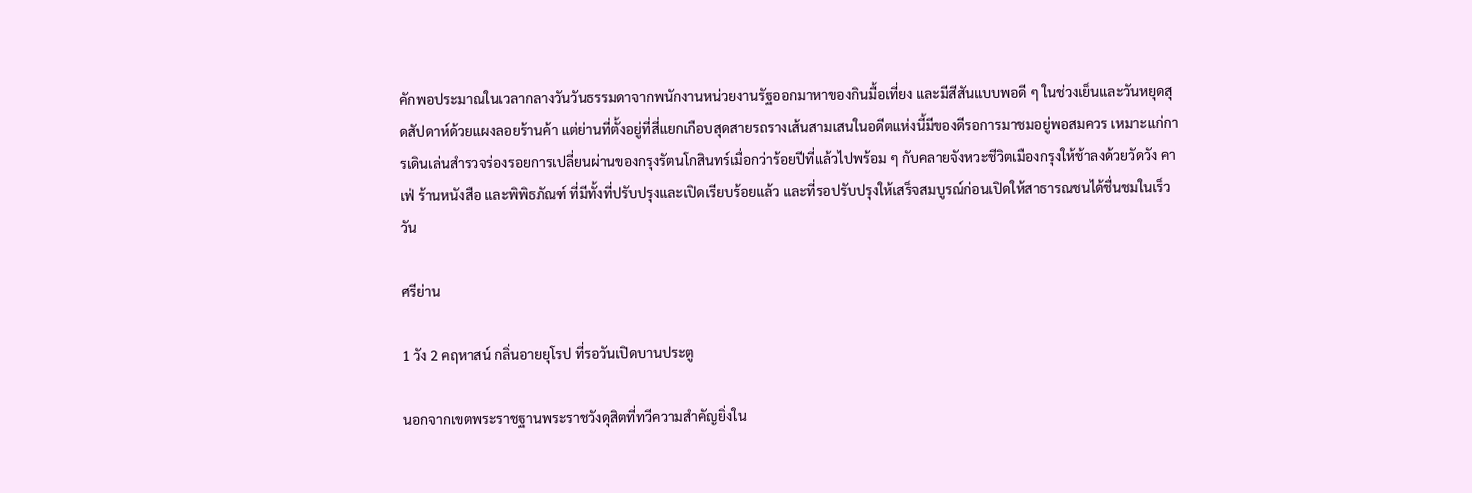คักพอประมาณในเวลากลางวันวันธรรมดาจากพนักงานหน่วยงานรัฐออกมาหาของกินมื้อเที่ยง และมีสีสันแบบพอดี ๆ ในช่วงเย็นและวันหยุดสุดสัปดาห์ด้วยแผงลอยร้านค้า แต่ย่านที่ตั้งอยู่ที่สี่แยกเกือบสุดสายรถรางเส้นสามเสนในอดีตแห่งนี้มีของดีรอการมาชมอยู่พอสมควร เหมาะแก่การเดินเล่นสำรวจร่องรอยการเปลี่ยนผ่านของกรุงรัตนโกสินทร์เมื่อกว่าร้อยปีที่แล้วไปพร้อม ๆ กับคลายจังหวะชีวิตเมืองกรุงให้ช้าลงด้วยวัดวัง คาเฟ่ ร้านหนังสือ และพิพิธภัณฑ์ ที่มีทั้งที่ปรับปรุงและเปิดเรียบร้อยแล้ว และที่รอปรับปรุงให้เสร็จสมบูรณ์ก่อนเปิดให้สาธารณชนได้ชื่นชมในเร็ววัน

ศรีย่าน

1 วัง 2 คฤหาสน์ กลิ่นอายยุโรป ที่รอวันเปิดบานประตู

นอกจากเขตพระราชฐานพระราชวังดุสิตที่ทวีความสำคัญยิ่งใน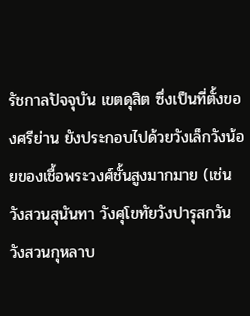รัชกาลปัจจุบัน เขตดุสิต ซึ่งเป็นที่ตั้งของศรีย่าน ยังประกอบไปด้วยวังเล็กวังน้อยของเชื้อพระวงศ์ชั้นสูงมากมาย (เช่น วังสวนสุนันทา วังศุโขทัยวังปารุสกวัน วังสวนกุหลาบ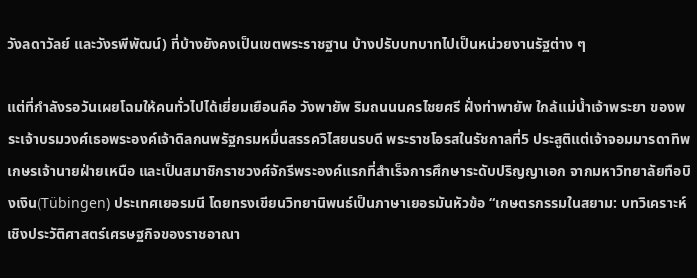วังลดาวัลย์ และวังรพีพัฒน์) ที่บ้างยังคงเป็นเขตพระราชฐาน บ้างปรับบทบาทไปเป็นหน่วยงานรัฐต่าง ๆ

แต่ที่กำลังรอวันเผยโฉมให้คนทั่วไปได้เยี่ยมเยือนคือ วังพายัพ ริมถนนนครไชยศรี ฝั่งท่าพายัพ ใกล้แม่น้ำเจ้าพระยา ของพระเจ้าบรมวงศ์เธอพระองค์เจ้าดิลกนพรัฐกรมหมื่นสรรควิไสยนรบดี พระราชโอรสในรัชกาลที่5 ประสูติแต่เจ้าจอมมารดาทิพเกษรเจ้านายฝ่ายเหนือ และเป็นสมาชิกราชวงศ์จักรีพระองค์แรกที่สําเร็จการศึกษาระดับปริญญาเอก จากมหาวิทยาลัยทือบิงเงิน(Tübingen) ประเทศเยอรมนี โดยทรงเขียนวิทยานิพนธ์เป็นภาษาเยอรมันหัวข้อ “เกษตรกรรมในสยาม: บทวิเคราะห์เชิงประวัติศาสตร์เศรษฐกิจของราชอาณา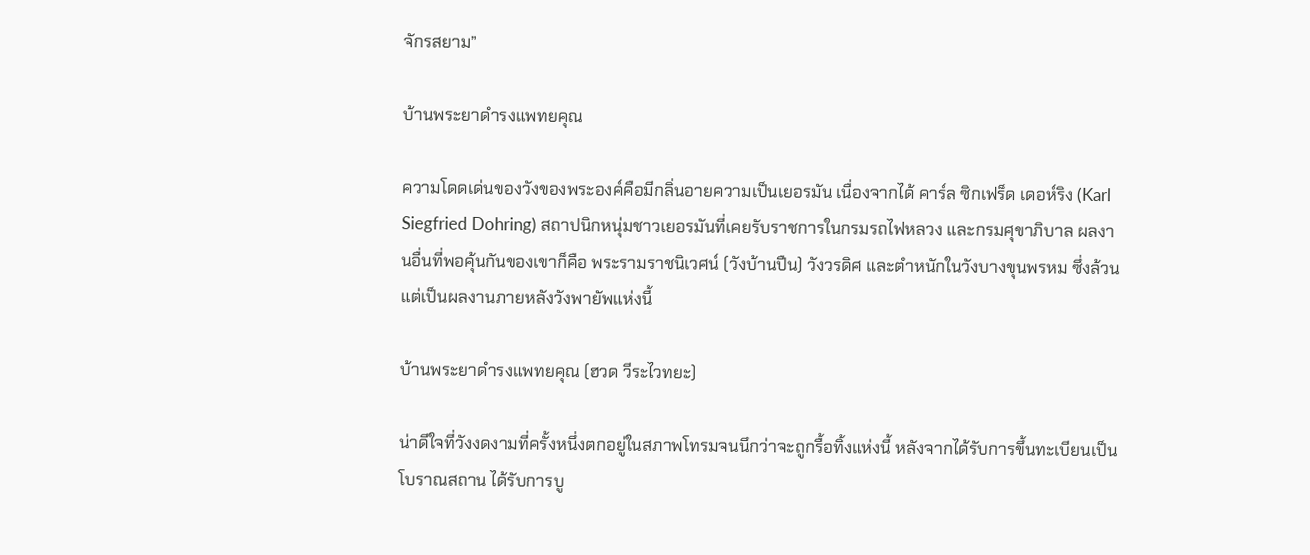จักรสยาม”

บ้านพระยาดำรงแพทยคุณ

ความโดดเด่นของวังของพระองค์คือมีกลิ่นอายความเป็นเยอรมัน เนื่องจากได้ คาร์ล ซิกเฟร็ด เดอห์ริง (Karl Siegfried Dohring) สถาปนิกหนุ่มชาวเยอรมันที่เคยรับราชการในกรมรถไฟหลวง และกรมศุขาภิบาล ผลงานอื่นที่พอคุ้นกันของเขาก็คือ พระรามราชนิเวศน์ (วังบ้านปืน) วังวรดิศ และตำหนักในวังบางขุนพรหม ซึ่งล้วนแต่เป็นผลงานภายหลังวังพายัพแห่งนี้

บ้านพระยาดำรงแพทยคุณ (ฮวด วีระไวทยะ)

น่าดีใจที่วังงดงามที่ครั้งหนึ่งตกอยู่ในสภาพโทรมจนนึกว่าจะถูกรื้อทิ้งแห่งนี้ หลังจากได้รับการขึ้นทะเบียนเป็นโบราณสถาน ได้รับการบู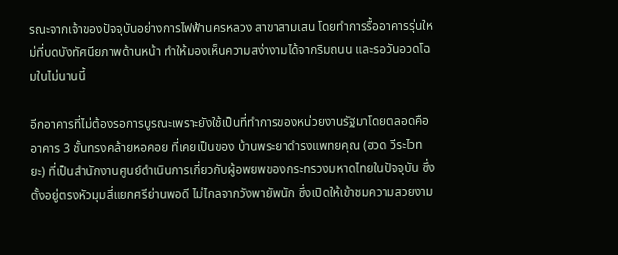รณะจากเจ้าของปัจจุบันอย่างการไฟฟ้านครหลวง สาขาสามเสน โดยทำการรื้ออาคารรุ่นใหม่ที่บดบังทัศนียภาพด้านหน้า ทำให้มองเห็นความสง่างามได้จากริมถนน และรอวันอวดโฉมในไม่นานนี้

อีกอาคารที่ไม่ต้องรอการบูรณะเพราะยังใช้เป็นที่ทำการของหน่วยงานรัฐมาโดยตลอดคือ อาคาร 3 ชั้นทรงคล้ายหอคอย ที่เคยเป็นของ บ้านพระยาดำรงแพทยคุณ (ฮวด วีระไวทยะ) ที่เป็นสำนักงานศูนย์ดำเนินการเกี่ยวกับผู้อพยพของกระทรวงมหาดไทยในปัจจุบัน ซึ่งตั้งอยู่ตรงหัวมุมสี่แยกศรีย่านพอดี ไม่ไกลจากวังพายัพนัก ซึ่งเปิดให้เข้าชมความสวยงาม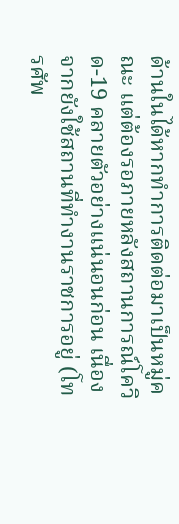ด้านในได้หากทำการติดต่อมาเป็นหมู่คณะ แต่ต้องรอภายหลังสถานการณ์โควิด-19 คลายตัวอย่างแน่นอนก่อน เนื่องจากยังใช้สถานที่ทำงานราชการอยู่ (โทรศัพ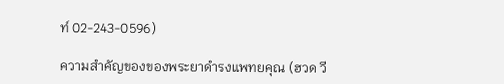ท์ 02-243-0596)

ความสำคัญของของพระยาดำรงแพทยคุณ (ฮวด วี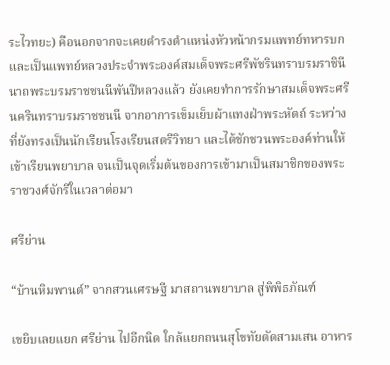ระไวทยะ) คือนอกจากจะเคยดำรงตำแหน่งหัวหน้ากรมแพทย์ทหารบก และเป็นแพทย์หลวงประจำพระองค์สมเด็จพระศรีพัชรินทราบรมราชินีนาถพระบรมราชชนนีพันปีหลวงแล้ว ยังเคยทำการรักษาสมเด็จพระศรีนครินทราบรมราชชนนี จากอาการเข็มเย็บผ้าแทงฝ่าพระหัตถ์ ระหว่างที่ยังทรงเป็นนักเรียนโรงเรียนสตรีวิทยา และได้ชักชวนพระองค์ท่านให้เข้าเรียนพยาบาล จนเป็นจุดเริ่มต้นของการเข้ามาเป็นสมาชิกของพระราชวงศ์จักรีในเวลาต่อมา

ศรีย่าน

“บ้านหิมพานต์” จากสวนเศรษฐี มาสถานพยาบาล สู่พิพิธภัณฑ์

เขยิบเลยแยก ศรีย่าน ไปอีกนิด ใกล้แยกถนนสุโขทัยตัดสามเสน อาหาร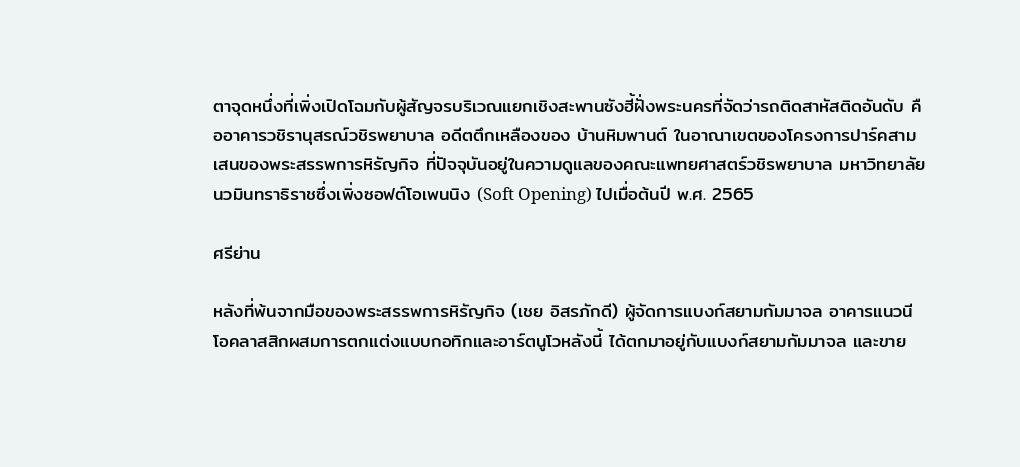ตาจุดหนึ่งที่เพิ่งเปิดโฉมกับผู้สัญจรบริเวณแยกเชิงสะพานซังฮี้ฝั่งพระนครที่จัดว่ารถติดสาหัสติดอันดับ คืออาคารวชิรานุสรณ์วชิรพยาบาล อดีตตึกเหลืองของ บ้านหิมพานต์ ในอาณาเขตของโครงการปาร์คสามเสนของพระสรรพการหิรัญกิจ ที่ปัจจุบันอยู่ในความดูแลของคณะแพทยศาสตร์วชิรพยาบาล มหาวิทยาลัยนวมินทราธิราชซึ่งเพิ่งซอฟต์โอเพนนิง (Soft Opening) ไปเมื่อต้นปี พ.ศ. 2565

ศรีย่าน

หลังที่พ้นจากมือของพระสรรพการหิรัญกิจ (เชย อิสรภักดี) ผู้จัดการแบงก์สยามกัมมาจล อาคารแนวนีโอคลาสสิกผสมการตกแต่งแบบกอทิกและอาร์ตนูโวหลังนี้ ได้ตกมาอยู่กับแบงก์สยามกัมมาจล และขาย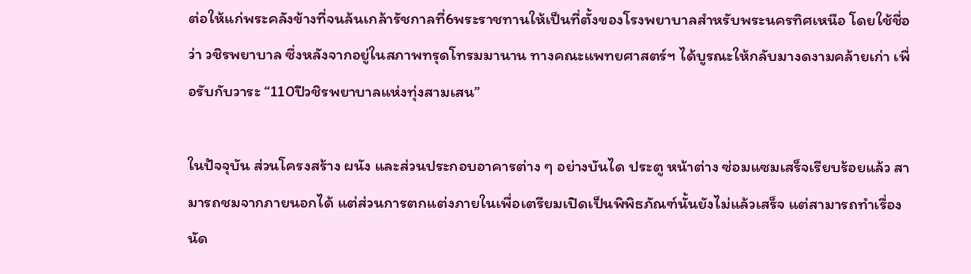ต่อให้แก่พระคลังข้างที่จนล้นเกล้ารัชกาลที่6พระราชทานให้เป็นที่ตั้งของโรงพยาบาลสำหรับพระนครทิศเหนือ โดยใช้ชื่อว่า วชิรพยาบาล ซึ่งหลังจากอยู่ในสภาพทรุดโทรมมานาน ทางคณะแพทยศาสตร์ฯ ได้บูรณะให้กลับมางดงามคล้ายเก่า เพื่อรับกับวาระ “110ปีวชิรพยาบาลแห่งทุ่งสามเสน”

ในปัจจุบัน ส่วนโครงสร้าง ผนัง และส่วนประกอบอาคารต่าง ๆ อย่างบันได ประตู หน้าต่าง ซ่อมแซมเสร็จเรียบร้อยแล้ว สามารถชมจากภายนอกได้ แต่ส่วนการตกแต่งภายในเพื่อเตรียมเปิดเป็นพิพิธภัณฑ์นั้นยังไม่แล้วเสร็จ แต่สามารถทำเรื่องนัด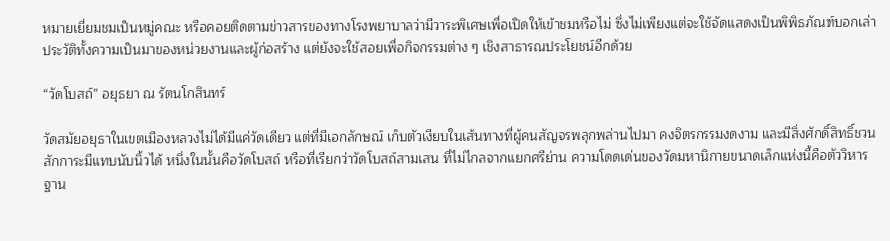หมายเยี่ยมชมเป็นหมู่คณะ หรือคอยติดตามข่าวสารของทางโรงพยาบาลว่ามีวาระพิเศษเพื่อเปิดให้เข้าชมหรือไม่ ซึ่งไม่เพียงแต่จะใช้จัดแสดงเป็นพิพิธภัณฑ์บอกเล่าประวัติทั้งความเป็นมาของหน่วยงานและผู้ก่อสร้าง แต่ยังจะใช้สอยเพื่อกิจกรรมต่าง ๆ เชิงสาธารณประโยชน์อีกด้วย

“วัดโบสถ์” อยุธยา ณ รัตนโกสินทร์

วัดสมัยอยุธาในเขตเมืองหลวงไม่ได้มีแค่วัดเดียว แต่ที่มีเอกลักษณ์ เก็บตัวเงียบในเส้นทางที่ผู้คนสัญจรพลุกพล่านไปมา คงจิตรกรรมงดงาม และมีสิ่งศักดิ์สิทธิ์ชวนสักการะมีแทบนับนิ้วได้ หนึ่งในนั้นคือวัดโบสถ์ หรือที่เรียกว่าวัดโบสถ์สามเสน ที่ไม่ไกลจากแยกศรีย่าน ความโดดเด่นของวัดมหานิกายขนาดเล็กแห่งนี้คือตัววิหารฐาน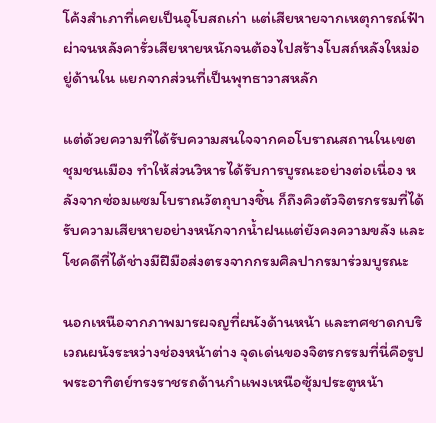โค้งสำเภาที่เคยเป็นอุโบสถเก่า แต่เสียหายจากเหตุการณ์ฟ้าผ่าจนหลังคารั่วเสียหายหนักจนต้องไปสร้างโบสถ์หลังใหม่อยู่ด้านใน แยกจากส่วนที่เป็นพุทธาวาสหลัก

แต่ด้วยความที่ได้รับความสนใจจากคอโบราณสถานในเขตชุมชนเมือง ทำให้ส่วนวิหารได้รับการบูรณะอย่างต่อเนื่อง หลังจากซ่อมแซมโบราณวัตถุบางชิ้น ก็ถึงคิวตัวจิตรกรรมที่ได้รับความเสียหายอย่างหนักจากน้ำฝนแต่ยังคงความขลัง และโชคดีที่ได้ช่างมีฝีมือส่งตรงจากกรมศิลปากรมาร่วมบูรณะ

นอกเหนือจากภาพมารผจญที่ผนังด้านหน้า และทศชาดกบริเวณผนังระหว่างช่องหน้าต่าง จุดเด่นของจิตรกรรมที่นี่คือรูปพระอาทิตย์ทรงราชรถด้านกำแพงเหนือซุ้มประตูหน้า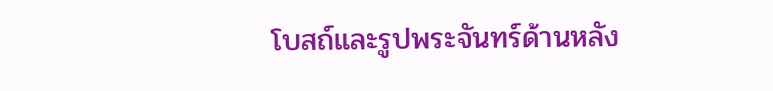โบสถ์และรูปพระจันทร์ด้านหลัง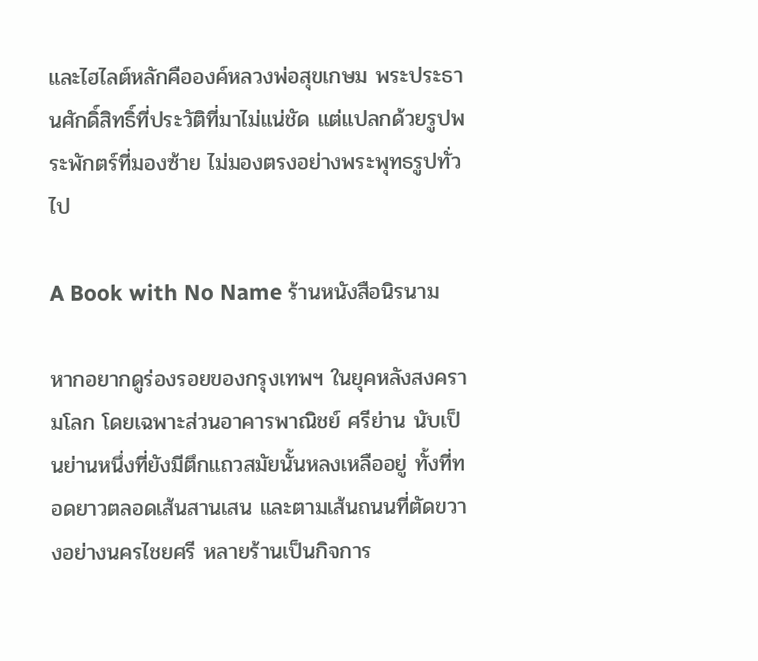และไฮไลต์หลักคือองค์หลวงพ่อสุขเกษม พระประธานศักดิ์สิทธิ์ที่ประวัติที่มาไม่แน่ชัด แต่แปลกด้วยรูปพระพักตร์ที่มองซ้าย ไม่มองตรงอย่างพระพุทธรูปทั่วไป

A Book with No Name ร้านหนังสือนิรนาม

หากอยากดูร่องรอยของกรุงเทพฯ ในยุคหลังสงครามโลก โดยเฉพาะส่วนอาคารพาณิชย์ ศรีย่าน นับเป็นย่านหนึ่งที่ยังมีตึกแถวสมัยนั้นหลงเหลืออยู่ ทั้งที่ทอดยาวตลอดเส้นสานเสน และตามเส้นถนนที่ตัดขวางอย่างนครไชยศรี หลายร้านเป็นกิจการ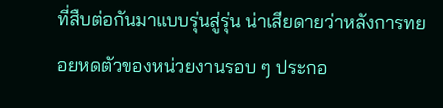ที่สืบต่อกันมาแบบรุ่นสู่รุ่น น่าเสียดายว่าหลังการทยอยหดตัวของหน่วยงานรอบ ๆ ประกอ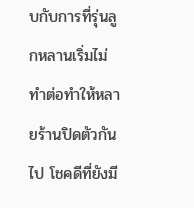บกับการที่รุ่นลูกหลานเริ่มไม่ทำต่อทำให้หลายร้านปิดตัวกันไป โชคดีที่ยังมี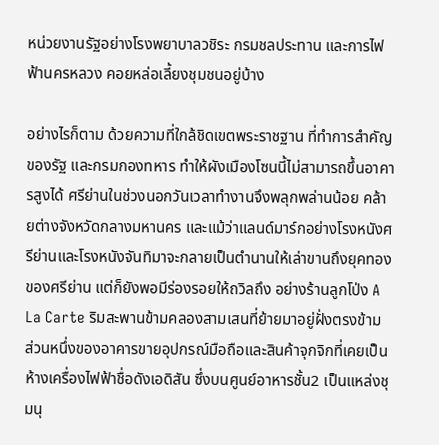หน่วยงานรัฐอย่างโรงพยาบาลวชิระ กรมชลประทาน และการไฟฟ้านครหลวง คอยหล่อเลี้ยงชุมชนอยู่บ้าง

อย่างไรก็ตาม ด้วยความที่ใกล้ชิดเขตพระราชฐาน ที่ทำการสำคัญของรัฐ และกรมกองทหาร ทำให้ผังเมืองโซนนี้ไม่สามารถขึ้นอาคารสูงได้ ศรีย่านในช่วงนอกวันเวลาทำงานจึงพลุกพล่านน้อย คล้ายต่างจังหวัดกลางมหานคร และแม้ว่าแลนด์มาร์กอย่างโรงหนังศรีย่านและโรงหนังจันทิมาจะกลายเป็นตำนานให้เล่าขานถึงยุคทองของศรีย่าน แต่ก็ยังพอมีร่องรอยให้ถวิลถึง อย่างร้านลูกโป่ง A La Carte ริมสะพานข้ามคลองสามเสนที่ย้ายมาอยู่ฝั่งตรงข้าม ส่วนหนึ่งของอาคารขายอุปกรณ์มือถือและสินค้าจุกจิกที่เคยเป็นห้างเครื่องไฟฟ้าชื่อดังเอดิสัน ซึ่งบนศูนย์อาหารชั้น2 เป็นแหล่งชุมนุ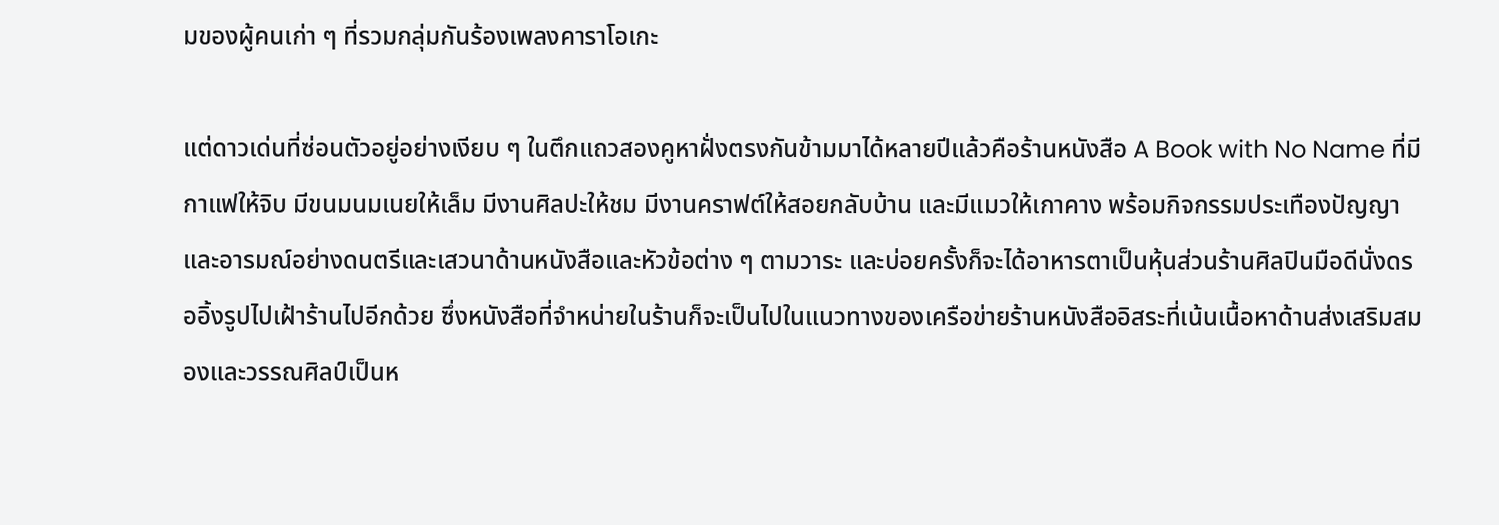มของผู้คนเก่า ๆ ที่รวมกลุ่มกันร้องเพลงคาราโอเกะ

แต่ดาวเด่นที่ซ่อนตัวอยู่อย่างเงียบ ๆ ในตึกแถวสองคูหาฝั่งตรงกันข้ามมาได้หลายปีแล้วคือร้านหนังสือ A Book with No Name ที่มีกาแฟให้จิบ มีขนมนมเนยให้เล็ม มีงานศิลปะให้ชม มีงานคราฟต์ให้สอยกลับบ้าน และมีแมวให้เกาคาง พร้อมกิจกรรมประเทืองปัญญาและอารมณ์อย่างดนตรีและเสวนาด้านหนังสือและหัวข้อต่าง ๆ ตามวาระ และบ่อยครั้งก็จะได้อาหารตาเป็นหุ้นส่วนร้านศิลปินมือดีนั่งดรออิ้งรูปไปเฝ้าร้านไปอีกด้วย ซึ่งหนังสือที่จำหน่ายในร้านก็จะเป็นไปในแนวทางของเครือข่ายร้านหนังสืออิสระที่เน้นเนื้อหาด้านส่งเสริมสมองและวรรณศิลป์เป็นห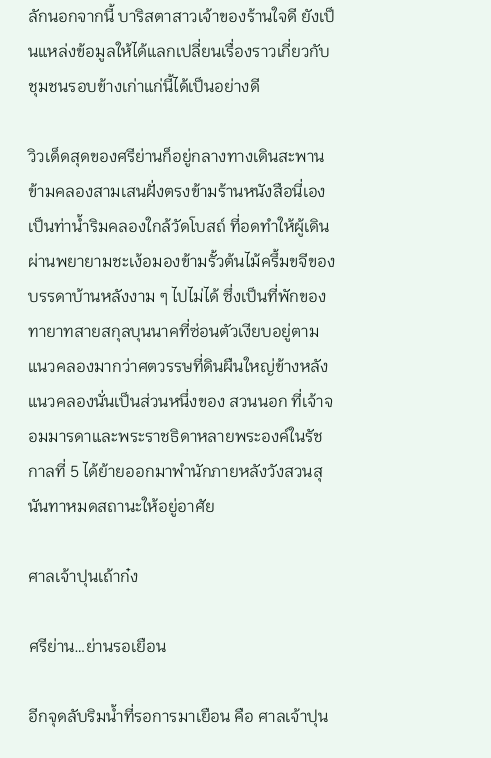ลักนอกจากนี้ บาริสตาสาวเจ้าของร้านใจดี ยังเป็นแหล่งข้อมูลให้ได้แลกเปลี่ยนเรื่องราวเกี่ยวกับชุมชนรอบข้างเก่าแก่นี้ได้เป็นอย่างดี

วิวเด็ดสุดของศรีย่านก็อยู่กลางทางเดินสะพานข้ามคลองสามเสนฝั่งตรงข้ามร้านหนังสือนี่เอง เป็นท่าน้ำริมคลองใกล้วัดโบสถ์ ที่อดทำให้ผู้เดินผ่านพยายามชะเง้อมองข้ามรั้วต้นไม้ครึ้มขจีของบรรดาบ้านหลังงาม ๆ ไปไม่ได้ ซึ่งเป็นที่พักของทายาทสายสกุลบุนนาคที่ซ่อนตัวเงียบอยู่ตามแนวคลองมากว่าศตวรรษที่ดินผืนใหญ่ข้างหลังแนวคลองนั่นเป็นส่วนหนึ่งของ สวนนอก ที่เจ้าจอมมารดาและพระราชธิดาหลายพระองค์ในรัชกาลที่ 5 ได้ย้ายออกมาพำนักภายหลังวังสวนสุนันทาหมดสถานะให้อยู่อาศัย

ศาลเจ้าปุนเถ้าก๋ง

ศรีย่าน…ย่านรอเยือน

อีกจุดลับริมน้ำที่รอการมาเยือน คือ ศาลเจ้าปุน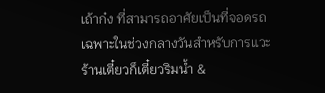เถ้าก๋ง ที่สามารถอาศัยเป็นที่จอดรถเฉพาะในช่วงกลางวันสำหรับการแวะ ร้านเตี๋ยวก็เตี๋ยวริมน้ำ &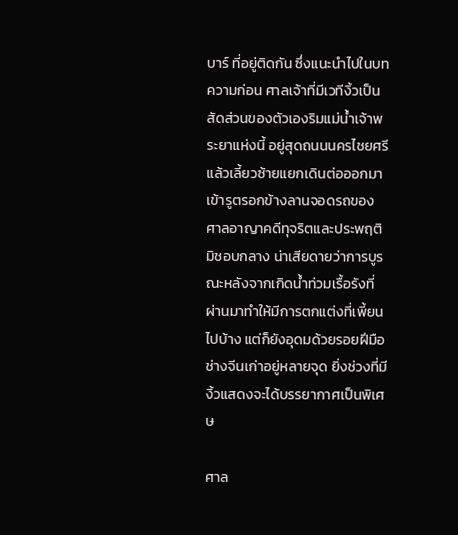บาร์ ที่อยู่ติดกัน ซึ่งแนะนำไปในบทความก่อน ศาลเจ้าที่มีเวทีงิ้วเป็นสัดส่วนของตัวเองริมแม่น้ำเจ้าพระยาแห่งนี้ อยู่สุดถนนนครไชยศรี แล้วเลี้ยวซ้ายแยกเดินต่อออกมาเข้ารูตรอกข้างลานจอดรถของศาลอาญาคดีทุจริตและประพฤติมิชอบกลาง น่าเสียดายว่าการบูรณะหลังจากเกิดน้ำท่วมเรื้อรังที่ผ่านมาทำให้มีการตกแต่งที่เพี้ยนไปบ้าง แต่ก็ยังอุดมด้วยรอยฝีมือช่างจีนเก่าอยู่หลายจุด ยิ่งช่วงที่มีงิ้วแสดงจะได้บรรยากาศเป็นพิเศษ

ศาล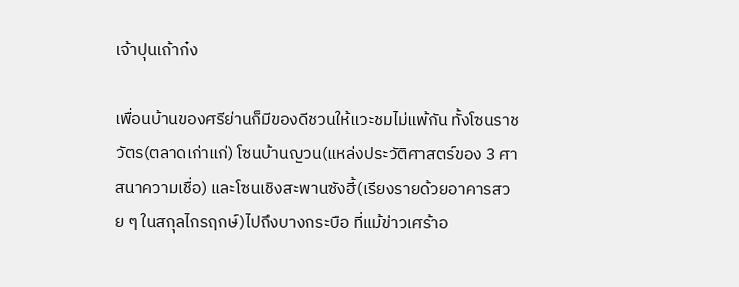เจ้าปุนเถ้าก๋ง

เพื่อนบ้านของศรีย่านก็มีของดีชวนให้แวะชมไม่แพ้กัน ทั้งโซนราชวัตร(ตลาดเก่าแก่) โซนบ้านญวน(แหล่งประวัติศาสตร์ของ 3 ศาสนาความเชื่อ) และโซนเชิงสะพานซังฮี้(เรียงรายด้วยอาคารสวย ๆ ในสกุลไกรฤกษ์)ไปถึงบางกระบือ ที่แม้ข่าวเศร้าอ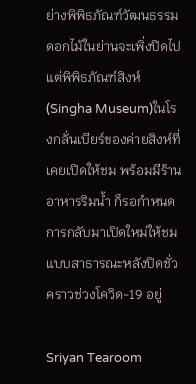ย่างพิพิธภัณฑ์วัฒนธรรมดอกไม้ในย่านจะเพิ่งปิดไป แต่พิพิธภัณฑ์สิงห์(Singha Museum)ในโรงกลั่นเบียร์ของค่ายสิงห์ที่เคยเปิดให้ชม พร้อมมีร้านอาหารริมน้ำ ก็รอกำหนดการกลับมาเปิดใหม่ให้ชมแบบสาธารณะหลังปิดชั่วคราวช่วงโควิด-19 อยู่

Sriyan Tearoom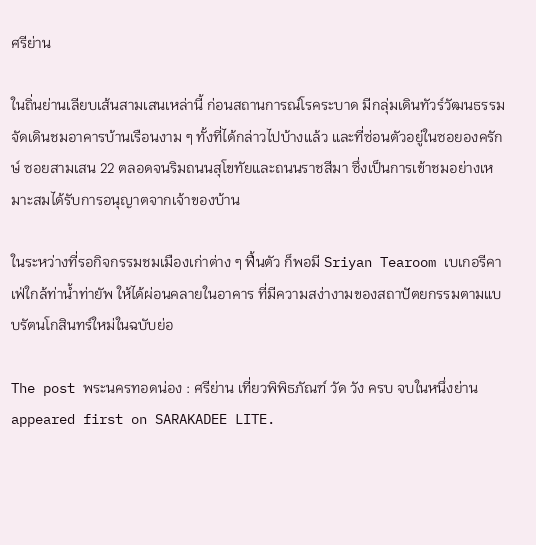ศรีย่าน

ในถิ่นย่านเลียบเส้นสามเสนเหล่านี้ ก่อนสถานการณ์โรคระบาด มีกลุ่มเดินทัวร์วัฒนธรรมจัดเดินชมอาคารบ้านเรือนงาม ๆ ทั้งที่ได้กล่าวไปบ้างแล้ว และที่ซ่อนตัวอยู่ในซอยองครักษ์ ซอยสามเสน 22 ตลอดจนริมถนนสุโขทัยและถนนราชสีมา ซึ่งเป็นการเข้าชมอย่างเหมาะสมได้รับการอนุญาตจากเจ้าของบ้าน

ในระหว่างที่รอกิจกรรมชมเมืองเก่าต่าง ๆ ฟื้นตัว ก็พอมี Sriyan Tearoom เบเกอรีคาเฟ่ใกล้ท่าน้ำท่ายัพ ให้ได้ผ่อนคลายในอาคาร ที่มีความสง่างามของสถาปัตยกรรมตามแบบรัตนโกสินทร์ใหม่ในฉบับย่อ

The post พระนครทอดน่อง : ศรีย่าน เที่ยวพิพิธภัณฑ์ วัด วัง ครบ จบในหนึ่งย่าน appeared first on SARAKADEE LITE.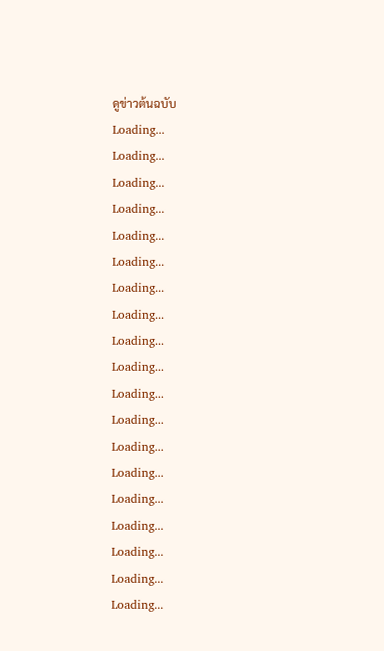ดูข่าวต้นฉบับ
Loading...
Loading...
Loading...
Loading...
Loading...
Loading...
Loading...
Loading...
Loading...
Loading...
Loading...
Loading...
Loading...
Loading...
Loading...
Loading...
Loading...
Loading...
Loading...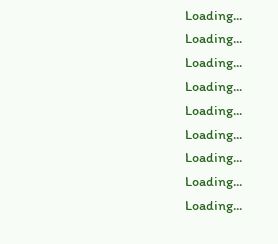Loading...
Loading...
Loading...
Loading...
Loading...
Loading...
Loading...
Loading...
Loading...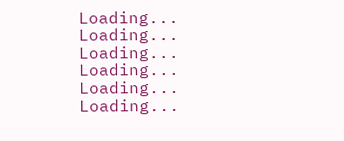Loading...
Loading...
Loading...
Loading...
Loading...
Loading...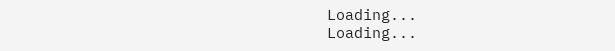Loading...
Loading...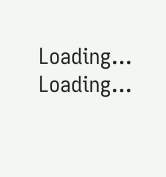Loading...
Loading...